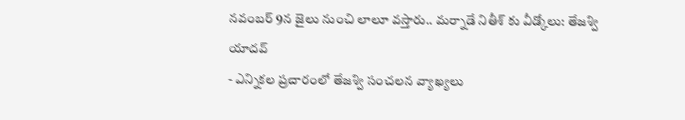నవంబర్ 9న జైలు నుంచి లాలూ వస్తారు.. మర్నాడే నితీశ్ కు వీడ్కోలు: తేజశ్వి యాదవ్
- ఎన్నికల ప్రచారంలో తేజశ్వి సంచలన వ్యాఖ్యలు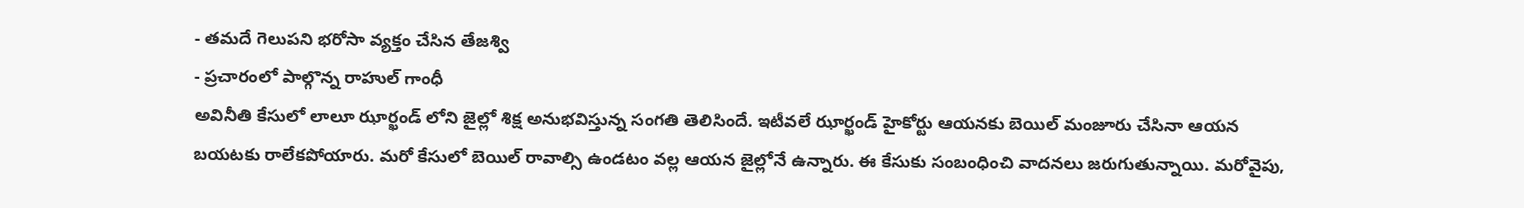- తమదే గెలుపని భరోసా వ్యక్తం చేసిన తేజశ్వి
- ప్రచారంలో పాల్గొన్న రాహుల్ గాంధీ
అవినీతి కేసులో లాలూ ఝార్ఖండ్ లోని జైల్లో శిక్ష అనుభవిస్తున్న సంగతి తెలిసిందే. ఇటీవలే ఝార్ఖండ్ హైకోర్టు ఆయనకు బెయిల్ మంజూరు చేసినా ఆయన బయటకు రాలేకపోయారు. మరో కేసులో బెయిల్ రావాల్సి ఉండటం వల్ల ఆయన జైల్లోనే ఉన్నారు. ఈ కేసుకు సంబంధించి వాదనలు జరుగుతున్నాయి. మరోవైపు,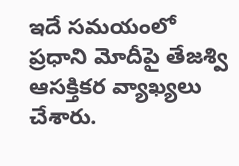ఇదే సమయంలో ప్రధాని మోదీపై తేజశ్వి ఆసక్తికర వ్యాఖ్యలు చేశారు.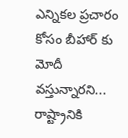ఎన్నికల ప్రచారం కోసం బీహార్ కు మోదీ వస్తున్నారని... రాష్ట్రానికి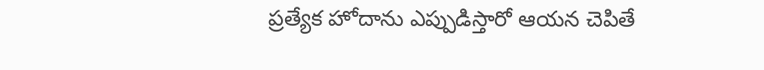ప్రత్యేక హోదాను ఎప్పుడిస్తారో ఆయన చెపితే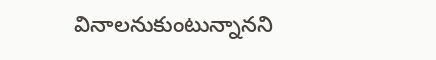వినాలనుకుంటున్నానని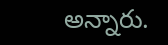అన్నారు.